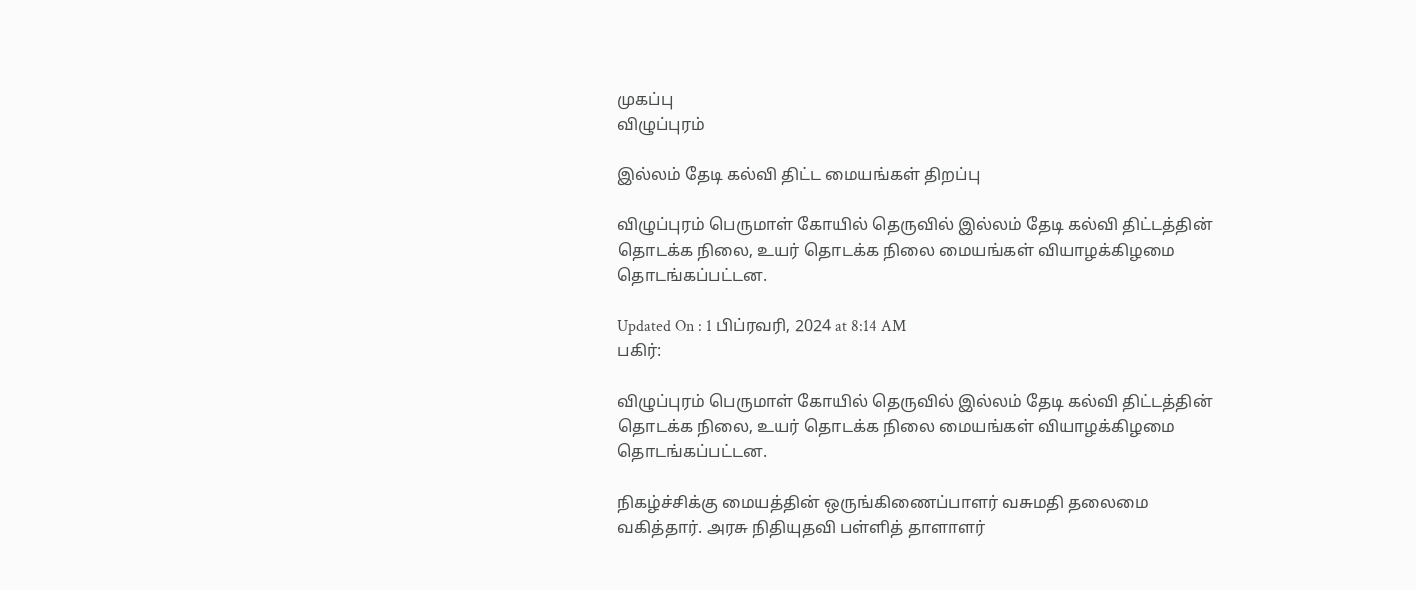முகப்பு
விழுப்புரம்

இல்லம் தேடி கல்வி திட்ட மையங்கள் திறப்பு

விழுப்புரம் பெருமாள் கோயில் தெருவில் இல்லம் தேடி கல்வி திட்டத்தின் தொடக்க நிலை, உயர் தொடக்க நிலை மையங்கள் வியாழக்கிழமை தொடங்கப்பட்டன.

Updated On : 1 பிப்ரவரி, 2024 at 8:14 AM
பகிர்:

விழுப்புரம் பெருமாள் கோயில் தெருவில் இல்லம் தேடி கல்வி திட்டத்தின் தொடக்க நிலை, உயர் தொடக்க நிலை மையங்கள் வியாழக்கிழமை தொடங்கப்பட்டன.

நிகழ்ச்சிக்கு மையத்தின் ஒருங்கிணைப்பாளர் வசுமதி தலைமை வகித்தார். அரசு நிதியுதவி பள்ளித் தாளாளர்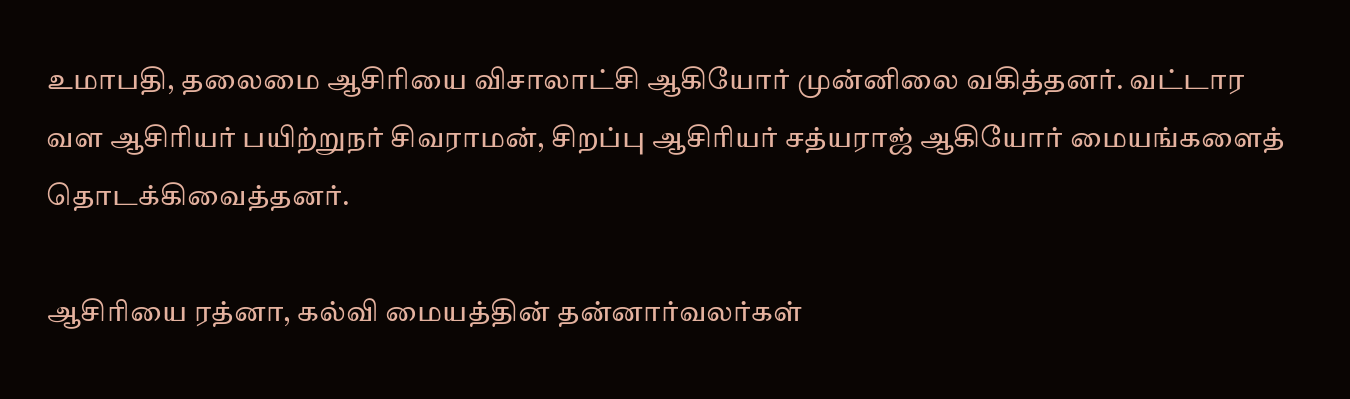உமாபதி, தலைமை ஆசிரியை விசாலாட்சி ஆகியோர் முன்னிலை வகித்தனர். வட்டார வள ஆசிரியர் பயிற்றுநர் சிவராமன், சிறப்பு ஆசிரியர் சத்யராஜ் ஆகியோர் மையங்களைத் தொடக்கிவைத்தனர்.

ஆசிரியை ரத்னா, கல்வி மையத்தின் தன்னார்வலர்கள்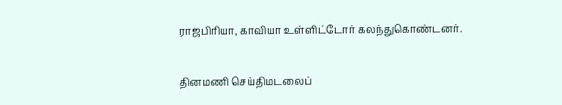ராஜபிரியா, காவியா உள்ளிட்டோர் கலந்துகொண்டனர்.

தினமணி செய்திமடலைப்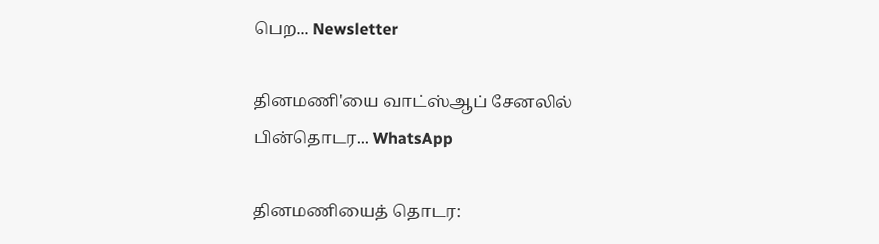பெற... Newsletter

தினமணி'யை வாட்ஸ்ஆப் சேனலில் பின்தொடர... WhatsApp

தினமணியைத் தொடர: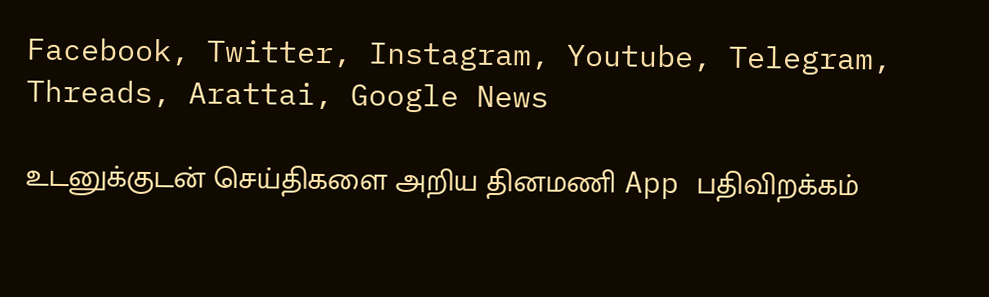Facebook, Twitter, Instagram, Youtube, Telegram, Threads, Arattai, Google News

உடனுக்குடன் செய்திகளை அறிய தினமணி App பதிவிறக்கம்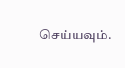செய்யவும்.